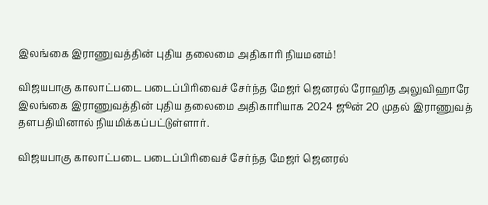இலங்கை இராணுவத்தின் புதிய தலைமை அதிகாரி நியமனம்!

விஜயபாகு காலாட்படை படைப்பிரிவைச் சேர்ந்த மேஜர் ஜெனரல் ரோஹித அலுவிஹாரே இலங்கை இராணுவத்தின் புதிய தலைமை அதிகாரியாக 2024 ஜூன் 20 முதல் இராணுவத் தளபதியினால் நியமிக்கப்பட்டுள்ளார்.

விஜயபாகு காலாட்படை படைப்பிரிவைச் சேர்ந்த மேஜர் ஜெனரல்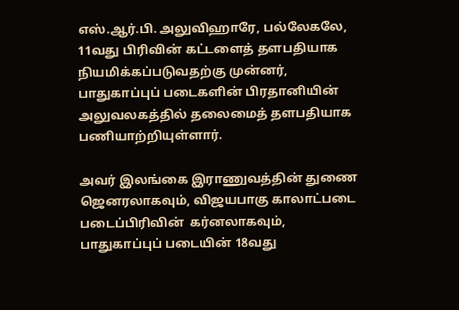எஸ்.ஆர்.பி. அலுவிஹாரே, பல்லேகலே, 11வது பிரிவின் கட்டளைத் தளபதியாக நியமிக்கப்படுவதற்கு முன்னர், பாதுகாப்புப் படைகளின் பிரதானியின்  அலுவலகத்தில் தலைமைத் தளபதியாக பணியாற்றியுள்ளார்.

அவர் இலங்கை இராணுவத்தின் துணை ஜெனரலாகவும், விஜயபாகு காலாட்படை படைப்பிரிவின்  கர்னலாகவும், பாதுகாப்புப் படையின் 18வது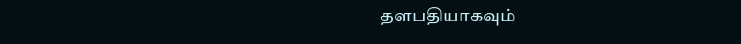தளபதியாகவும்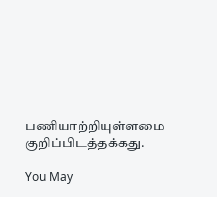பணியாற்றியுள்ளமை குறிப்பிடத்தக்கது.

You May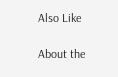Also Like

About the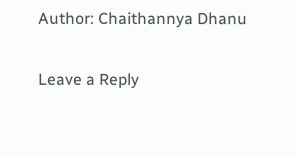Author: Chaithannya Dhanu

Leave a Reply